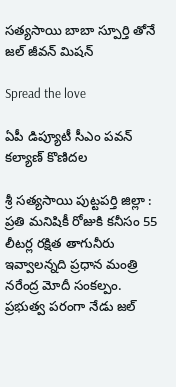స‌త్య‌సాయి బాబా స్పూర్తి తోనే జ‌ల్ జీవ‌న్ మిష‌న్

Spread the love

ఏపీ డిప్యూటీ సీఎం ప‌వ‌న్ క‌ల్యాణ్ కొణిద‌ల

శ్రీ స‌త్య‌సాయి పుట్ట‌ప‌ర్తి జిల్లా : ప్రతి మనిషికీ రోజుకి కనీసం 55 లీటర్ల రక్షిత తాగునీరు ఇవ్వాలన్నది ప్రధాన మంత్రి నరేంద్ర మోదీ సంకల్పం. ప్రభుత్వ పరంగా నేడు జల్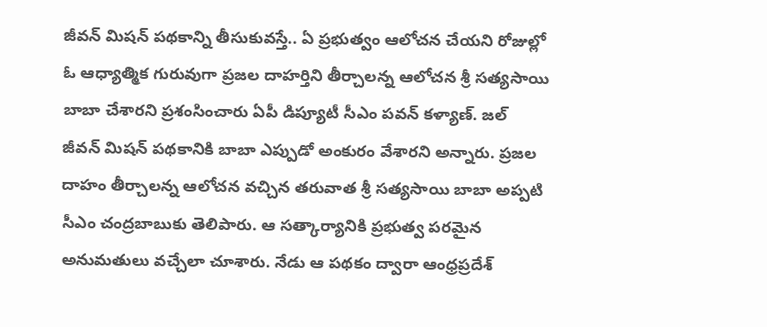జీవన్ మిషన్ పథకాన్ని తీసుకువస్తే.. ఏ ప్రభుత్వం ఆలోచన చేయని రోజుల్లో ఓ ఆధ్యాత్మిక గురువుగా ప్రజల దాహర్తిని తీర్చాలన్న ఆలోచన శ్రీ సత్యసాయి బాబా చేశారని ప్ర‌శంసించారు ఏపీ డిప్యూటీ సీఎం ప‌వ‌న్ క‌ళ్యాణ్‌. జల్ జీవన్ మిషన్ పథకానికి బాబా ఎప్పుడో అంకురం వేశారని అన్నారు. ప్రజల దాహం తీర్చాలన్న ఆలోచన వచ్చిన తరువాత శ్రీ సత్యసాయి బాబా అప్పటి సీఎం చంద్ర‌బాబుకు తెలిపారు. ఆ సత్కార్యానికి ప్రభుత్వ పరమైన అనుమతులు వ‌చ్చేలా చూశారు. నేడు ఆ పథకం ద్వారా ఆంధ్రప్రదేశ్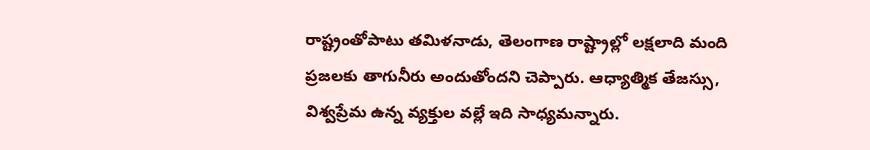రాష్ట్రంతోపాటు తమిళనాడు, తెలంగాణ రాష్ట్రాల్లో లక్షలాది మంది ప్రజలకు తాగునీరు అందుతోందని చెప్పారు. ఆధ్యాత్మిక తేజస్సు, విశ్వప్రేమ ఉన్న వ్యక్తుల వల్లే ఇది సాధ్యమన్నారు.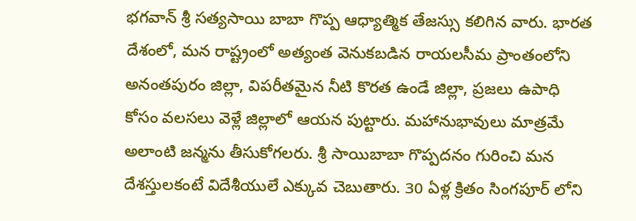భగవాన్ శ్రీ సత్యసాయి బాబా గొప్ప ఆధ్యాత్మిక తేజస్సు కలిగిన వారు. భారత దేశంలో, మన రాష్ట్రంలో అత్యంత వెనుకబడిన రాయలసీమ ప్రాంతంలోని అనంతపురం జిల్లా, విపరీతమైన నీటి కొరత ఉండే జిల్లా, ప్రజలు ఉపాధి కోసం వలసలు వెళ్లే జిల్లాలో ఆయన పుట్టారు. మహానుభావులు మాత్రమే అలాంటి జన్మను తీసుకోగలరు. శ్రీ సాయిబాబా గొప్పదనం గురించి మన దేశస్తులకంటే విదేశీయులే ఎక్కువ చెబుతారు. 30 ఏళ్ల క్రితం సింగపూర్ లోని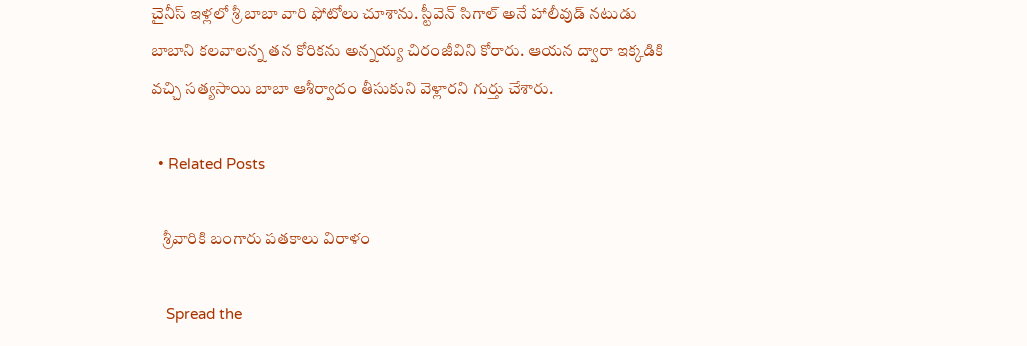చైనీస్ ఇళ్లలో శ్రీ బాబా వారి ఫోటోలు చూశాను. స్టీవెన్ సిగాల్ అనే హాలీవుడ్ నటుడు బాబాని కలవాలన్న తన కోరికను అన్నయ్య చిరంజీవిని కోరారు. ఆయ‌న ద్వారా ఇక్క‌డికి వ‌చ్చి స‌త్య‌సాయి బాబా ఆశీర్వాదం తీసుకుని వెళ్లార‌ని గుర్తు చేశారు.

  • Related Posts

    శ్రీవారికి బంగారు పతకాలు విరాళం

    Spread the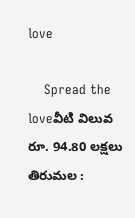love

    Spread the loveవీటి విలువ రూ. 94.80 ల‌క్ష‌లు తిరుమల :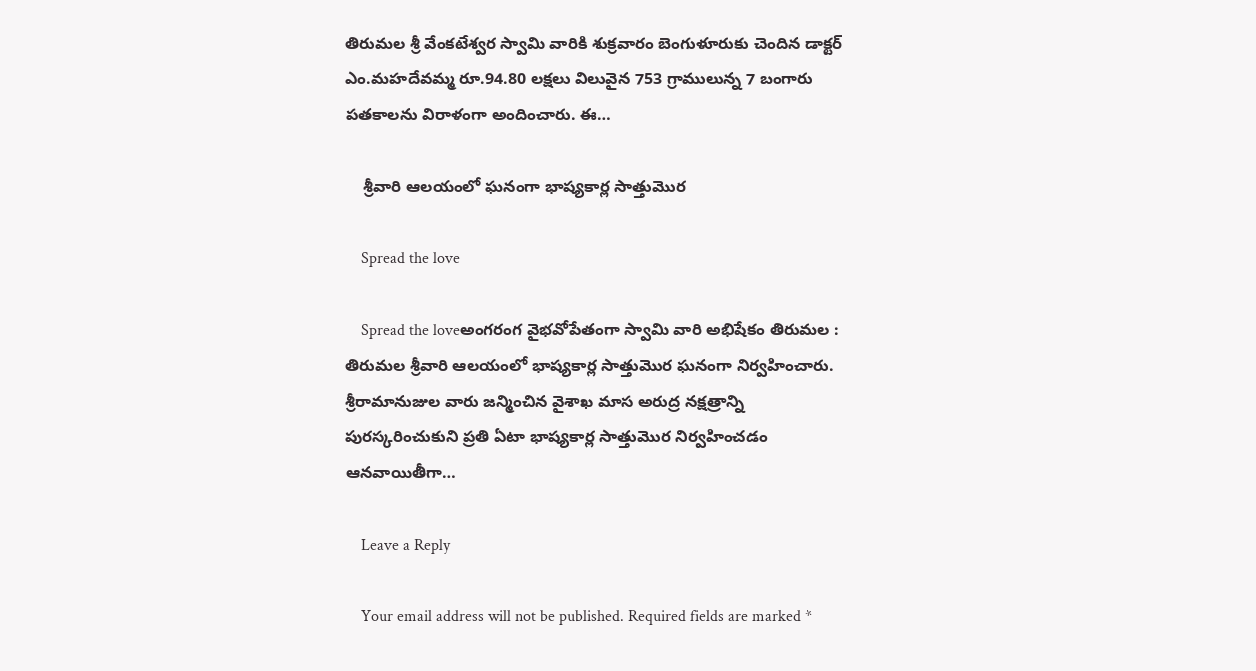తిరుమల శ్రీ వేంకటేశ్వర స్వామి వారికి శుక్రవారం బెంగుళూరుకు చెందిన డాక్టర్ ఎం.మహదేవమ్మ రూ.94.80 లక్షలు విలువైన 753 గ్రాములున్న 7 బంగారు పతకాలను విరాళంగా అందించారు. ఈ…

    శ్రీవారి ఆలయంలో ఘనంగా భాష్యకార్ల సాత్తుమొర

    Spread the love

    Spread the loveఅంగ‌రంగ వైభ‌వోపేతంగా స్వామి వారి అభిషేకం తిరుమ‌ల : తిరుమల శ్రీవారి ఆలయంలో భాష్యకార్ల సాత్తుమొర ఘనంగా నిర్వ‌హించారు. శ్రీరామానుజుల వారు జన్మించిన వైశాఖ మాస అరుద్ర నక్షత్రాన్ని పురస్కరించుకుని ప్రతి ఏటా భాష్యకార్ల సాత్తుమొర నిర్వహించ‌డం ఆన‌వాయితీగా…

    Leave a Reply

    Your email address will not be published. Required fields are marked *